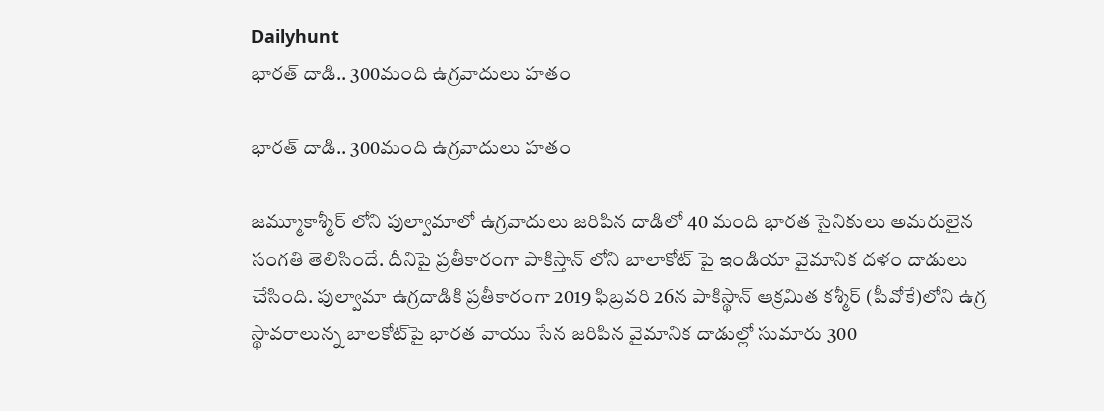Dailyhunt
భారత్ దాడి.. 300మంది ఉగ్రవాదులు హతం

భారత్ దాడి.. 300మంది ఉగ్రవాదులు హతం

జమ్మూకాశ్మీర్ లోని పుల్వామాలో ఉగ్రవాదులు జరిపిన దాడిలో 40 మంది భారత సైనికులు అమరులైన సంగతి తెలిసిందే. దీనిపై ప్రతీకారంగా పాకిస్తాన్ లోని బాలాకోట్ పై ఇండియా వైమానిక దళం దాడులు చేసింది. పుల్వామా ఉగ్రదాడికి ప్రతీకారంగా 2019 ఫిబ్రవరి 26న పాకిస్థాన్‌ ఆక్రమిత కశ్మీర్‌ (పీవోకే)లోని ఉగ్ర స్థావరాలున్న బాలకోట్‌పై భారత వాయు సేన జరిపిన వైమానిక దాడుల్లో సుమారు 300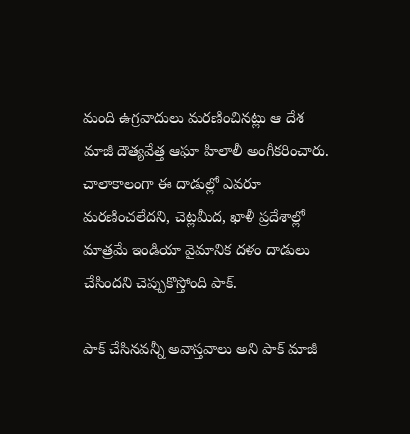మంది ఉగ్రవాదులు మరణించినట్లు ఆ దేశ మాజీ దౌత్యవేత్త ఆఘా హిలాలీ అంగీకరించారు. చాలాకాలంగా ఈ దాడుల్లో ఎవరూ మరణించలేదని, చెట్లమీద, ఖాళీ ప్రదేశాల్లో మాత్రమే ఇండియా వైమానిక దళం దాడులు చేసిందని చెప్పుకొస్తోంది పాక్.

పాక్ చేసినవన్నీ అవాస్తవాలు అని పాక్ మాజీ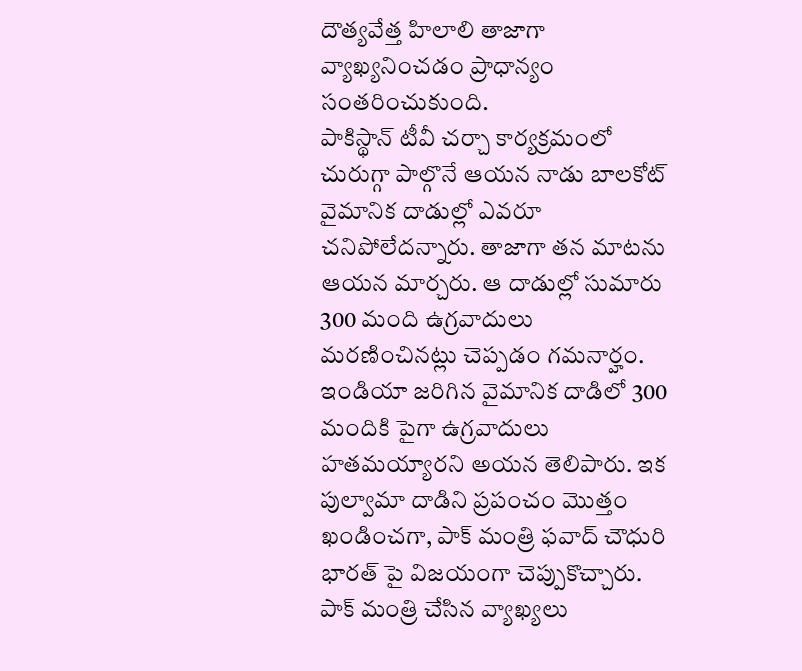దౌత్యవేత్త హిలాలి తాజాగా వ్యాఖ్యనించడం ప్రాధాన్యం సంతరించుకుంది.
పాకిస్థాన్‌ టీవీ చర్చా కార్యక్రమంలో చురుగ్గా పాల్గొనే ఆయన నాడు బాలకోట్‌ వైమానిక దాడుల్లో ఎవరూ చనిపోలేదన్నారు. తాజాగా తన మాటను ఆయన మార్చరు. ఆ దాడుల్లో సుమారు 300 మంది ఉగ్రవాదులు మరణించినట్లు చెప్పడం గమనార్హం. ఇండియా జరిగిన వైమానిక దాడిలో 300 మందికి పైగా ఉగ్రవాదులు హతమయ్యారని అయన తెలిపారు. ఇక పుల్వామా దాడిని ప్రపంచం మొత్తం ఖండించగా, పాక్ మంత్రి ఫవాద్ చౌధురి భారత్ పై విజయంగా చెప్పుకొచ్చారు. పాక్ మంత్రి చేసిన వ్యాఖ్యలు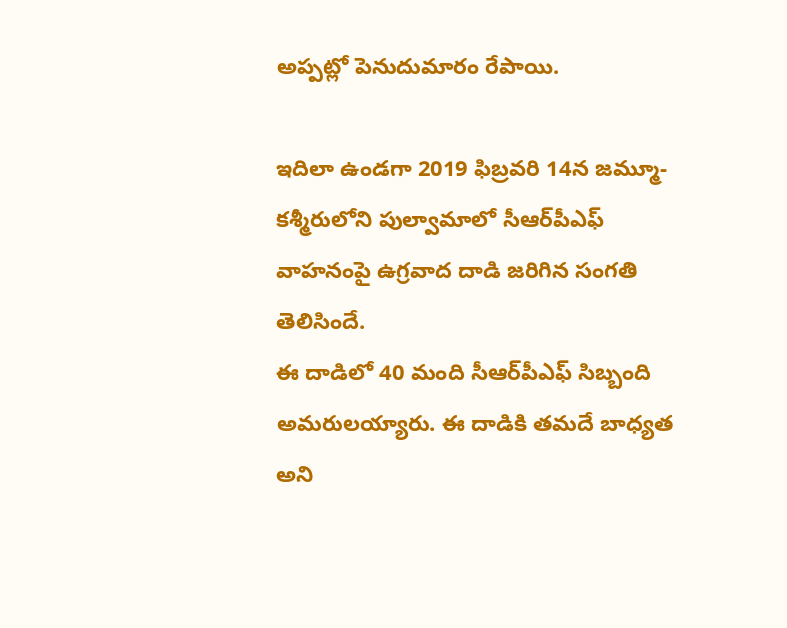అప్పట్లో పెనుదుమారం రేపాయి.

ఇదిలా ఉండగా 2019 ఫిబ్రవరి 14న జమ్మూ-కశ్మీరులోని పుల్వామాలో సీఆర్‌పీఎఫ్ వాహనంపై ఉగ్రవాద దాడి జరిగిన సంగతి తెలిసిందే.
ఈ దాడిలో 40 మంది సీఆర్‌పీఎఫ్ సిబ్బంది అమరులయ్యారు. ఈ దాడికి తమదే బాధ్యత అని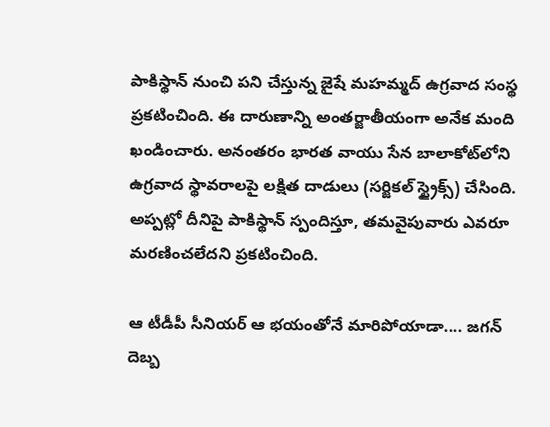పాకిస్థాన్‌ నుంచి పని చేస్తున్న జైషే మహమ్మద్ ఉగ్రవాద సంస్థ ప్రకటించింది. ఈ దారుణాన్ని అంతర్జాతీయంగా అనేక మంది ఖండించారు. అనంతరం భారత వాయు సేన బాలాకోట్‌లోని ఉగ్రవాద స్థావరాలపై లక్షిత దాడులు (సర్జికల్ స్ట్రైక్స్) చేసింది. అప్పట్లో దీనిపై పాకిస్థాన్ స్పందిస్తూ, తమవైపువారు ఎవరూ మరణించలేదని ప్రకటించింది.

ఆ టీడీపీ సీనియర్ ఆ భయంతోనే మారిపోయాడా.... జగన్ దెబ్బ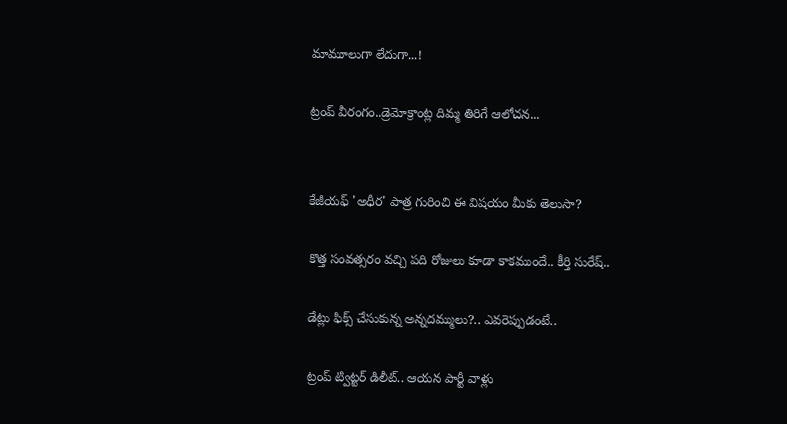మామూలుగా లేదుగా...!

ట్రంప్ వీరంగం..డ్రెమోక్రాంట్ల దిమ్మ తిరిగే ఆలోచన...


కేజీయఫ్‌ 'అధీర' పాత్ర గురించి ఈ విషయం మీకు తెలుసా?

కొత్త సంవత్సరం వచ్చి పది రోజులు కూడా కాకముందే.. కీర్తి సురేష్..

డేట్లు ఫిక్స్ చేసుకున్న అన్నదమ్ములు?.. ఎవరెప్పుడంటే..

ట్రంప్ ట్విట్టర్ డిలీట్.. ఆయన పార్టీ వాళ్లు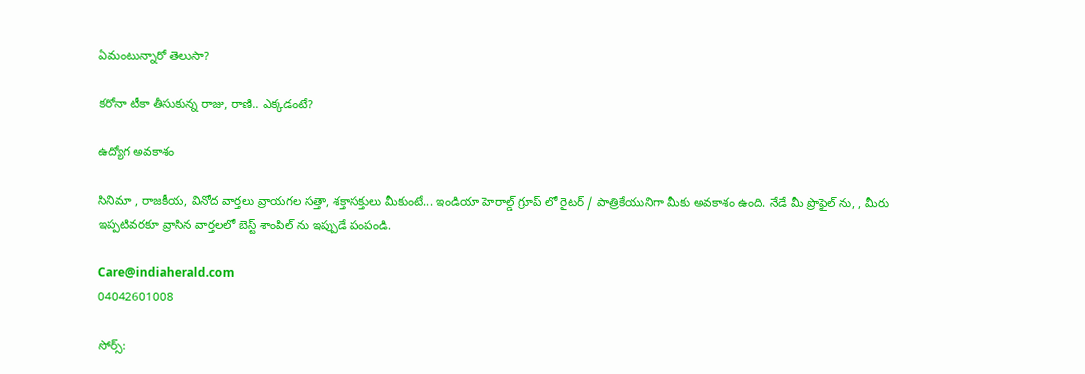ఏమంటున్నారో తెలుసా?

కరోనా టీకా తీసుకున్న రాజు, రాణి.. ఎక్కడంటే?

ఉద్యోగ అవకాశం

సినిమా , రాజకీయ, వినోద వార్తలు వ్రాయగల సత్తా, శక్తాసక్తులు మీకుంటే... ఇండియా హెరాల్డ్ గ్రూప్ లో రైటర్ / పాత్రికేయునిగా మీకు అవకాశం ఉంది. నేడే మీ ప్రొఫైల్ ను, , మీరు ఇప్పటివరకూ వ్రాసిన వార్తలలో బెస్ట్ శాంపిల్ ను ఇప్పుడే పంపండి.

Care@indiaherald.com
04042601008

సోర్స్: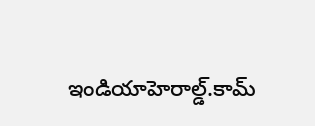ఇండియాహెరాల్డ్.కామ్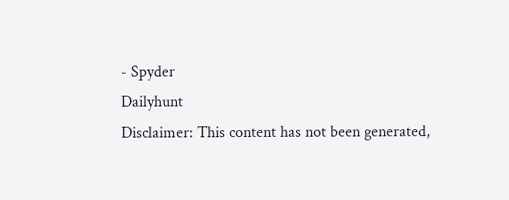- Spyder
Dailyhunt
Disclaimer: This content has not been generated,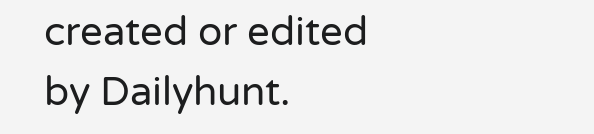created or edited by Dailyhunt.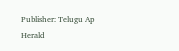Publisher: Telugu Ap Herald